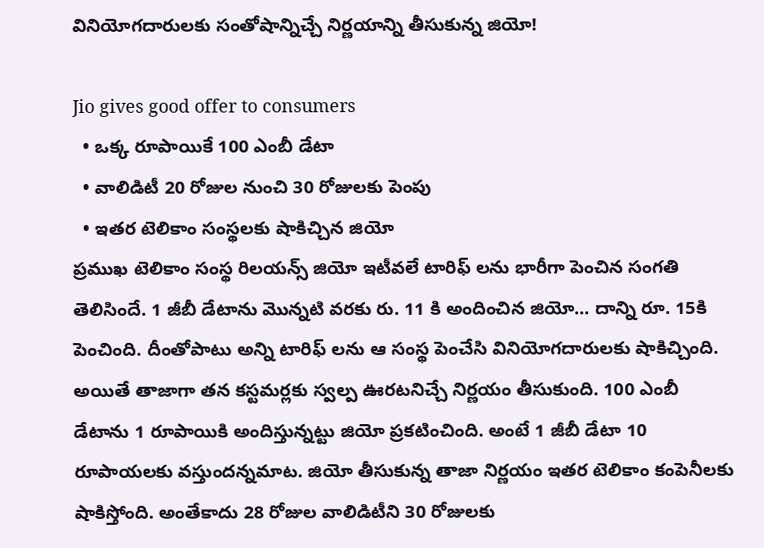వినియోగదారులకు సంతోషాన్నిచ్చే నిర్ణయాన్ని తీసుకున్న జియో!

Jio gives good offer to consumers
  • ఒక్క రూపాయికే 100 ఎంబీ డేటా
  • వాలిడిటీ 20 రోజుల నుంచి 30 రోజులకు పెంపు
  • ఇతర టెలికాం సంస్థలకు షాకిచ్చిన జియో
ప్రముఖ టెలికాం సంస్థ రిలయన్స్ జియో ఇటీవలే టారిఫ్ లను భారీగా పెంచిన సంగతి తెలిసిందే. 1 జీబీ డేటాను మొన్నటి వరకు రు. 11 కి అందించిన జియో... దాన్ని రూ. 15కి పెంచింది. దీంతోపాటు అన్ని టారిఫ్ లను ఆ సంస్థ పెంచేసి వినియోగదారులకు షాకిచ్చింది. అయితే తాజాగా తన కస్టమర్లకు స్వల్ప ఊరటనిచ్చే నిర్ణయం తీసుకుంది. 100 ఎంబీ డేటాను 1 రూపాయికి అందిస్తున్నట్టు జియో ప్రకటించింది. అంటే 1 జీబీ డేటా 10 రూపాయలకు వస్తుందన్నమాట. జియో తీసుకున్న తాజా నిర్ణయం ఇతర టెలికాం కంపెనీలకు షాకిస్తోంది. అంతేకాదు 28 రోజుల వాలిడిటీని 30 రోజులకు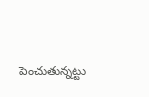పెంచుతున్నట్టు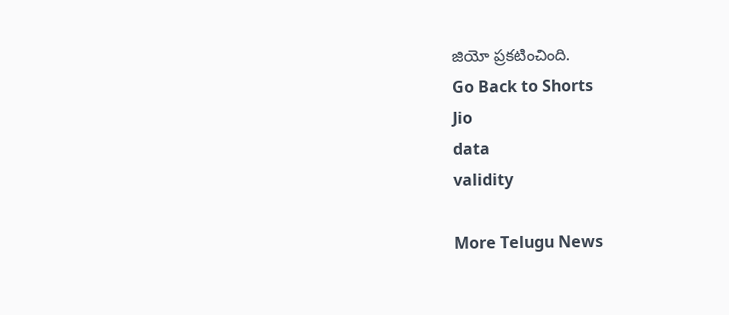జియో ప్రకటించింది.
Go Back to Shorts
Jio
data
validity

More Telugu News